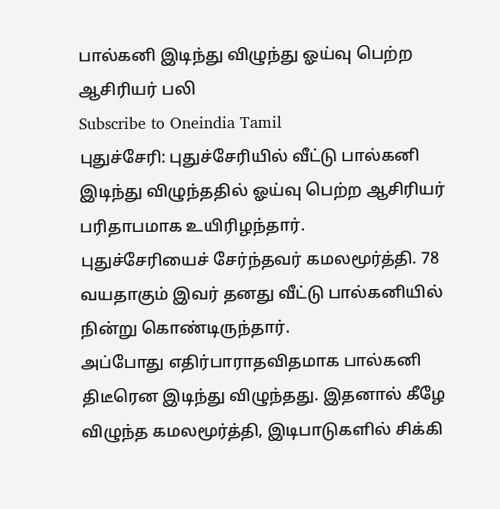பால்கனி இடிந்து விழுந்து ஓய்வு பெற்ற ஆசிரியர் பலி
Subscribe to Oneindia Tamil
புதுச்சேரி: புதுச்சேரியில் வீட்டு பால்கனி இடிந்து விழுந்ததில் ஓய்வு பெற்ற ஆசிரியர் பரிதாபமாக உயிரிழந்தார்.
புதுச்சேரியைச் சேர்ந்தவர் கமலமூர்த்தி. 78 வயதாகும் இவர் தனது வீட்டு பால்கனியில் நின்று கொண்டிருந்தார்.
அப்போது எதிர்பாராதவிதமாக பால்கனி திடீரென இடிந்து விழுந்தது. இதனால் கீழே விழுந்த கமலமூர்த்தி, இடிபாடுகளில் சிக்கி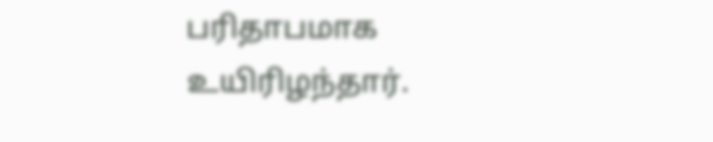பரிதாபமாக உயிரிழந்தார்.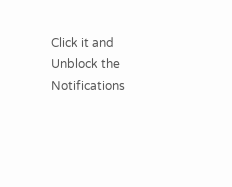Click it and Unblock the Notifications